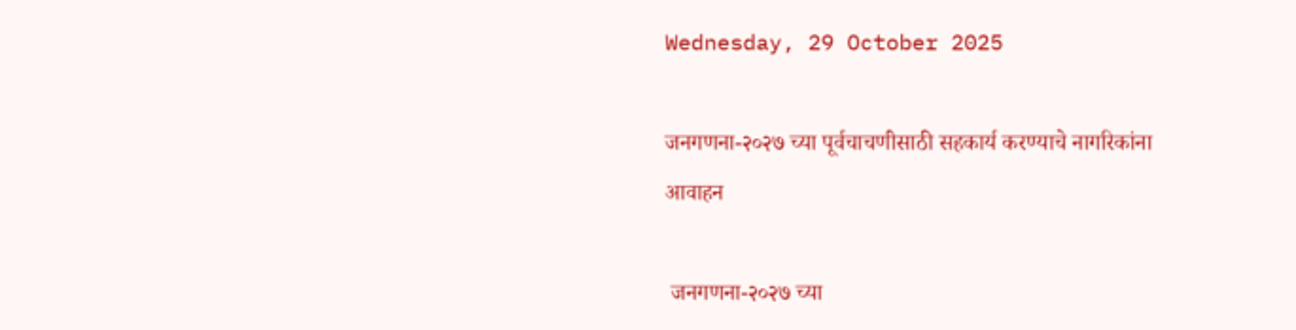Wednesday, 29 October 2025

जनगणना-२०२७ च्या पूर्वचाचणीसाठी सहकार्य करण्याचे नागरिकांना आवाहन

 जनगणना-२०२७ च्या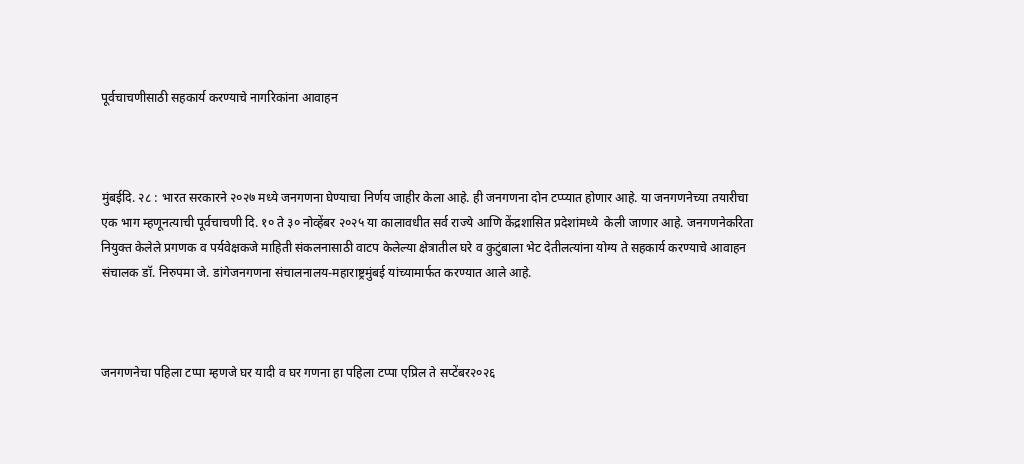पूर्वचाचणीसाठी सहकार्य करण्याचे नागरिकांना आवाहन



मुंबईदि. २८ : भारत सरकारने २०२७ मध्ये जनगणना घेण्याचा निर्णय जाहीर केला आहे. ही जनगणना दोन टप्प्यात होणार आहे. या जनगणनेच्या तयारीचा एक भाग म्हणूनत्याची पूर्वचाचणी दि. १० ते ३० नोव्हेंबर २०२५ या कालावधीत सर्व राज्ये आणि केंद्रशासित प्रदेशांमध्ये  केली जाणार आहे. जनगणनेकरिता नियुक्त केलेले प्रगणक व पर्यवेक्षकजे माहिती संकलनासाठी वाटप केलेल्या क्षेत्रातील घरे व कुटुंबाला भेट देतीलत्यांना योग्य ते सहकार्य करण्याचे आवाहन संचालक डॉ. निरुपमा जे. डांगेजनगणना संचालनालय-महाराष्ट्रमुंबई यांच्यामार्फत करण्यात आले आहे.



जनगणनेचा पहिला टप्पा म्हणजे घर यादी व घर गणना हा पहिला टप्पा एप्रिल ते सप्टेंबर२०२६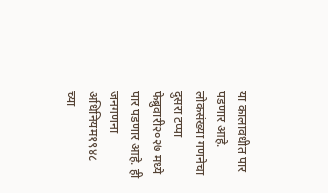या कालावधीत पार पडणार आहे. लोकसंख्या गणनेचा दुसरा टप्पा फेब्रुवारी२०२७ मध्ये पार पडणार आहे. ही जनगणना अधिनियम१९४८ च्या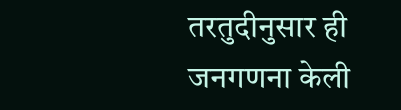तरतुदीनुसार ही जनगणना केली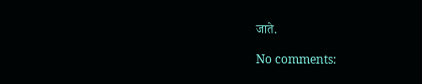जाते.

No comments: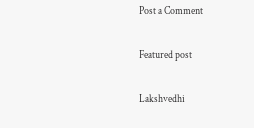Post a Comment

Featured post

Lakshvedhi